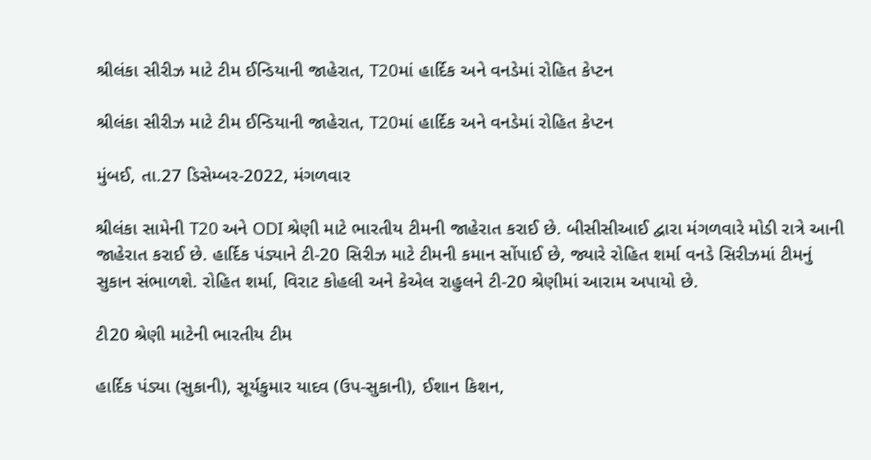શ્રીલંકા સીરીઝ માટે ટીમ ઈન્ડિયાની જાહેરાત, T20માં હાર્દિક અને વનડેમાં રોહિત કેપ્ટન

શ્રીલંકા સીરીઝ માટે ટીમ ઈન્ડિયાની જાહેરાત, T20માં હાર્દિક અને વનડેમાં રોહિત કેપ્ટન

મુંબઈ, તા.27 ડિસેમ્બર-2022, મંગળવાર

શ્રીલંકા સામેની T20 અને ODI શ્રેણી માટે ભારતીય ટીમની જાહેરાત કરાઈ છે. બીસીસીઆઈ દ્વારા મંગળવારે મોડી રાત્રે આની જાહેરાત કરાઈ છે. હાર્દિક પંડ્યાને ટી-20 સિરીઝ માટે ટીમની કમાન સોંપાઈ છે, જ્યારે રોહિત શર્મા વનડે સિરીઝમાં ટીમનું સુકાન સંભાળશે. રોહિત શર્મા, વિરાટ કોહલી અને કેએલ રાહુલને ટી-20 શ્રેણીમાં આરામ અપાયો છે.

ટી20 શ્રેણી માટેની ભારતીય ટીમ

હાર્દિક પંડ્યા (સુકાની), સૂર્યકુમાર યાદવ (ઉપ-સુકાની), ઈશાન કિશન,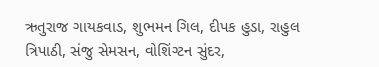ઋતુરાજ ગાયકવાડ, શુભમન ગિલ, દીપક હુડા, રાહુલ ત્રિપાઠી, સંજુ સેમસન, વોશિંગ્ટન સુંદર,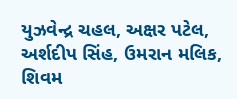યુઝવેન્દ્ર ચહલ, અક્ષર પટેલ, અર્શદીપ સિંહ, ઉમરાન મલિક, શિવમ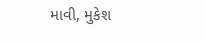માવી, મુકેશ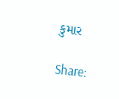કુમાર

Share: